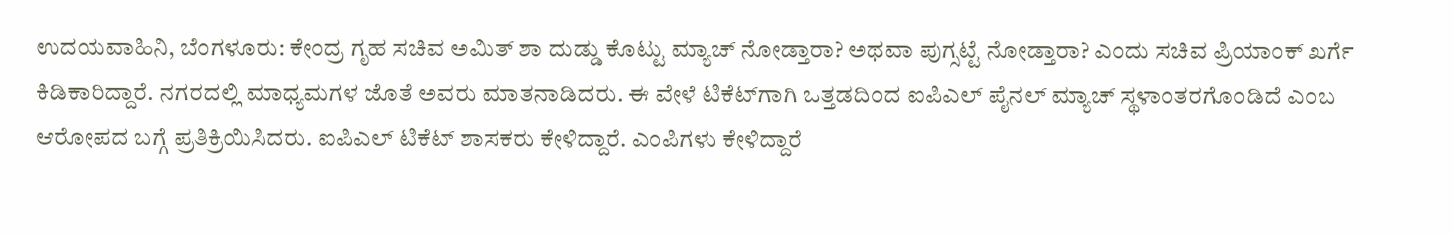ಉದಯವಾಹಿನಿ, ಬೆಂಗಳೂರು: ಕೇಂದ್ರ ಗೃಹ ಸಚಿವ ಅಮಿತ್ ಶಾ ದುಡ್ಡು ಕೊಟ್ಟು ಮ್ಯಾಚ್ ನೋಡ್ತಾರಾ? ಅಥವಾ ಪುಗ್ಸಟ್ಟೆ ನೋಡ್ತಾರಾ? ಎಂದು ಸಚಿವ ಪ್ರಿಯಾಂಕ್‌ ಖರ್ಗೆ ಕಿಡಿಕಾರಿದ್ದಾರೆ. ನಗರದಲ್ಲಿ ಮಾಧ್ಯಮಗಳ ಜೊತೆ ಅವರು ಮಾತನಾಡಿದರು. ಈ ವೇಳೆ ಟಿಕೆಟ್‌ಗಾಗಿ ಒತ್ತಡದಿಂದ ಐಪಿಎಲ್ ಪೈನಲ್ ಮ್ಯಾಚ್ ಸ್ಥಳಾಂತರಗೊಂಡಿದೆ ಎಂಬ ಆರೋಪದ ಬಗ್ಗೆ ಪ್ರತಿಕ್ರಿಯಿಸಿದರು. ಐಪಿಎಲ್‌ ಟಿಕೆಟ್ ಶಾಸಕರು ಕೇಳಿದ್ದಾರೆ. ಎಂಪಿಗಳು ಕೇಳಿದ್ದಾರೆ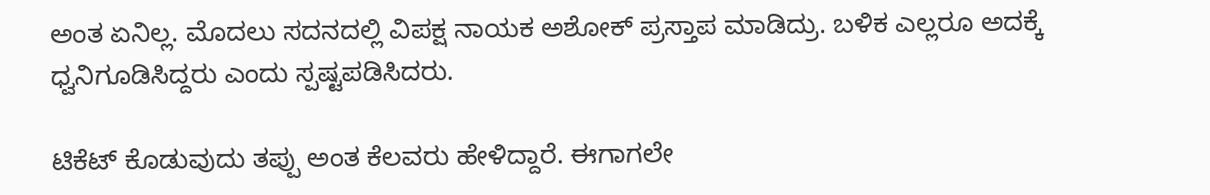ಅಂತ ಏನಿಲ್ಲ. ಮೊದಲು ಸದನದಲ್ಲಿ ವಿಪಕ್ಷ ನಾಯಕ ಅಶೋಕ್ ಪ್ರಸ್ತಾಪ ಮಾಡಿದ್ರು. ಬಳಿಕ ಎಲ್ಲರೂ ಅದಕ್ಕೆ ಧ್ವನಿಗೂಡಿಸಿದ್ದರು ಎಂದು ಸ್ಪಷ್ಟಪಡಿಸಿದರು.

ಟಿಕೆಟ್‌ ಕೊಡುವುದು ತಪ್ಪು ಅಂತ ಕೆಲವರು ಹೇಳಿದ್ದಾರೆ. ಈಗಾಗಲೇ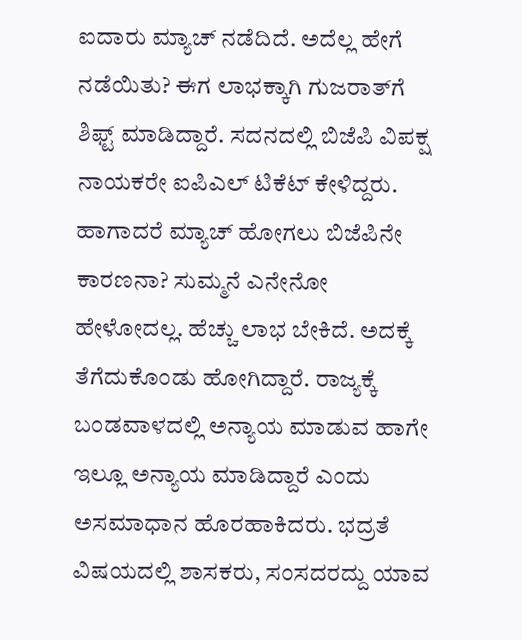ಐದಾರು ಮ್ಯಾಚ್ ನಡೆದಿದೆ. ಅದೆಲ್ಲ ಹೇಗೆ ನಡೆಯಿತು? ಈಗ ಲಾಭಕ್ಕಾಗಿ ಗುಜರಾತ್‌ಗೆ ಶಿಫ್ಟ್‌ ಮಾಡಿದ್ದಾರೆ. ಸದನದಲ್ಲಿ ಬಿಜೆಪಿ ವಿಪಕ್ಷ ನಾಯಕರೇ ಐಪಿಎಲ್‌ ಟಿಕೆಟ್‌ ಕೇಳಿದ್ದರು. ಹಾಗಾದರೆ ಮ್ಯಾಚ್ ಹೋಗಲು ಬಿಜೆಪಿನೇ ಕಾರಣನಾ? ಸುಮ್ಮನೆ ಎನೇನೋ ಹೇಳೋದಲ್ಲ. ಹೆಚ್ಚು ಲಾಭ ಬೇಕಿದೆ. ಅದಕ್ಕೆ ತೆಗೆದುಕೊಂಡು ಹೋಗಿದ್ದಾರೆ. ರಾಜ್ಯಕ್ಕೆ ಬಂಡವಾಳದಲ್ಲಿ ಅನ್ಯಾಯ ಮಾಡುವ ಹಾಗೇ ಇಲ್ಲೂ ಅನ್ಯಾಯ ಮಾಡಿದ್ದಾರೆ ಎಂದು ಅಸಮಾಧಾನ ಹೊರಹಾಕಿದರು. ಭದ್ರತೆ ವಿಷಯದಲ್ಲಿ ಶಾಸಕರು, ಸಂಸದರದ್ದು ಯಾವ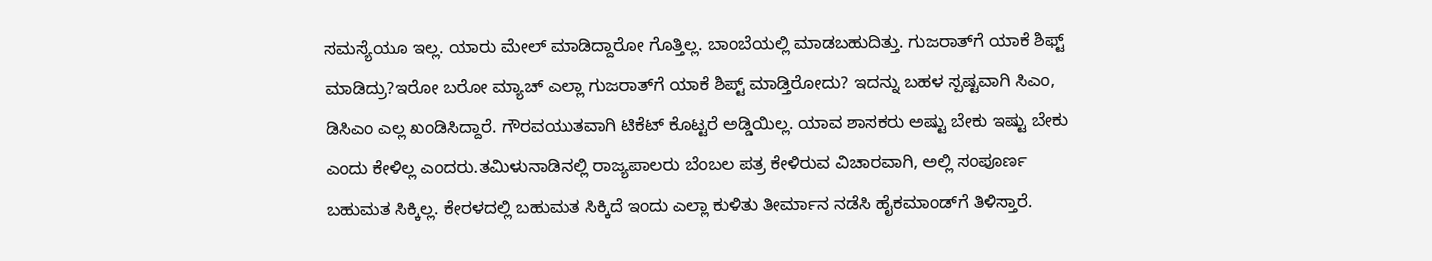ಸಮಸ್ಯೆಯೂ ಇಲ್ಲ. ಯಾರು ಮೇಲ್ ಮಾಡಿದ್ದಾರೋ ಗೊತ್ತಿಲ್ಲ. ಬಾಂಬೆಯಲ್ಲಿ ಮಾಡಬಹುದಿತ್ತು. ಗುಜರಾತ್‌ಗೆ ಯಾಕೆ ಶಿಫ್ಟ್ ಮಾಡಿದ್ರು?ಇರೋ ಬರೋ ಮ್ಯಾಚ್ ಎಲ್ಲಾ ಗುಜರಾತ್‌ಗೆ ಯಾಕೆ ಶಿಪ್ಟ್ ಮಾಡ್ತಿರೋದು? ಇದನ್ನು ಬಹಳ ಸ್ಪಷ್ಟವಾಗಿ ಸಿಎಂ, ಡಿಸಿಎಂ ಎಲ್ಲ ಖಂಡಿಸಿದ್ದಾರೆ. ಗೌರವಯುತವಾಗಿ ಟಿಕೆಟ್ ಕೊಟ್ಟರೆ ಅಡ್ಡಿಯಿಲ್ಲ. ಯಾವ ಶಾಸಕರು ಅಷ್ಟು ಬೇಕು ಇಷ್ಟು ಬೇಕು ಎಂದು ಕೇಳಿಲ್ಲ ಎಂದರು.ತಮಿಳುನಾಡಿನಲ್ಲಿ ರಾಜ್ಯಪಾಲರು ಬೆಂಬಲ ಪತ್ರ ಕೇಳಿರುವ ವಿಚಾರವಾಗಿ, ಅಲ್ಲಿ ಸಂಪೂರ್ಣ ಬಹುಮತ ಸಿಕ್ಕಿಲ್ಲ. ಕೇರಳದಲ್ಲಿ ಬಹುಮತ ಸಿಕ್ಕಿದೆ ಇಂದು ಎಲ್ಲಾ ಕುಳಿತು ತೀರ್ಮಾನ ನಡೆಸಿ ಹೈಕಮಾಂಡ್‌ಗೆ ತಿಳಿಸ್ತಾರೆ.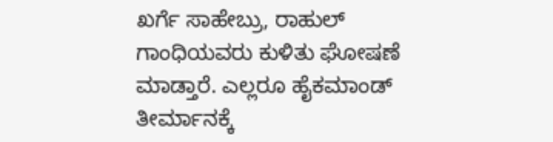ಖರ್ಗೆ ಸಾಹೇಬ್ರು, ರಾಹುಲ್ ಗಾಂಧಿಯವರು ಕುಳಿತು ಘೋಷಣೆ ಮಾಡ್ತಾರೆ. ಎಲ್ಲರೂ ಹೈಕಮಾಂಡ್ ತೀರ್ಮಾನಕ್ಕೆ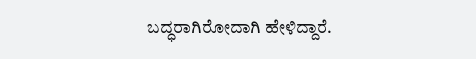ಬದ್ಧರಾಗಿರೋದಾಗಿ ಹೇಳಿದ್ದಾರೆ.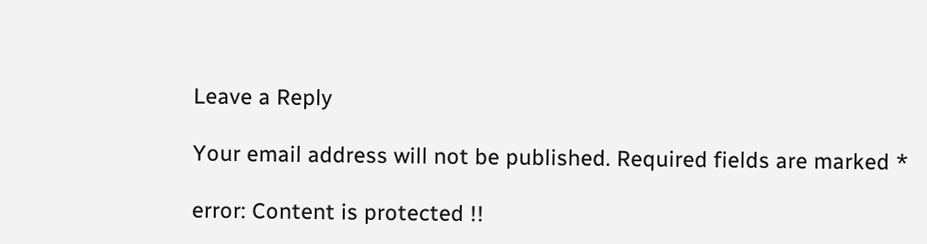Leave a Reply

Your email address will not be published. Required fields are marked *

error: Content is protected !!